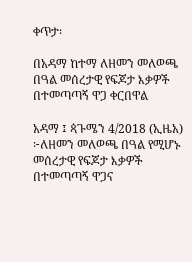ቀጥታ፡

በአዳማ ከተማ ለዘመን መለወጫ በዓል መሰረታዊ የፍጆታ እቃዎች በተመጣጣኝ ዋጋ ቀርበዋል

አዳማ ፤ ጳጉሜን 4/2018 (ኢዜአ) ፦ለዘመን መለወጫ በዓል የሚሆኑ መሰረታዊ የፍጆታ እቃዎች በተመጣጣኝ ዋጋና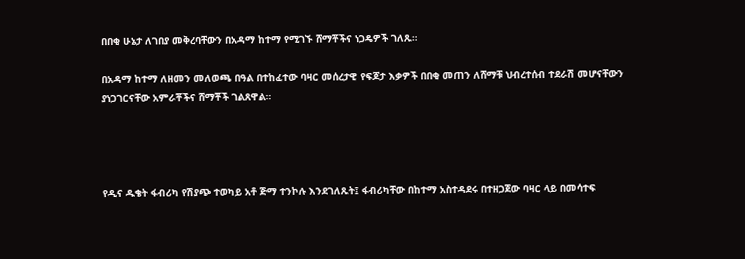በበቂ ሁኔታ ለገበያ መቅረባቸውን በአዳማ ከተማ የሚገኙ ሸማቾችና ነጋዴዎች ገለጹ።

በአዳማ ከተማ ለዘመን መለወጫ በዓል በተከፈተው ባዛር መሰረታዊ የፍጆታ እቃዎች በበቂ መጠን ለሸማቹ ህብረተሰብ ተደራሽ መሆናቸውን ያነጋገርናቸው አምራቾችና ሸማቾች ገልጸዋል።




የዲና ዱቄት ፋብሪካ የሽያጭ ተወካይ አቶ ጅማ ተንኮሉ እንደገለጹት፤ ፋብሪካቸው በከተማ አስተዳደሩ በተዘጋጀው ባዛር ላይ በመሳተፍ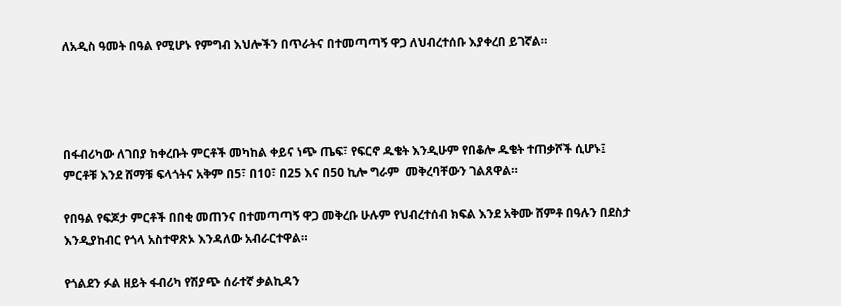ለአዲስ ዓመት በዓል የሚሆኑ የምግብ እህሎችን በጥራትና በተመጣጣኝ ዋጋ ለህብረተሰቡ እያቀረበ ይገኛል።




በፋብሪካው ለገበያ ከቀረቡት ምርቶች መካከል ቀይና ነጭ ጤፍ፣ የፍርኖ ዱቄት እንዲሁም የበቆሎ ዱቄት ተጠቃሾች ሲሆኑ፤ ምርቶቹ እንደ ሸማቹ ፍላጎትና አቅም በ5፣ በ10፣ በ25 እና በ50 ኪሎ ግራም  መቅረባቸውን ገልጸዋል።

የበዓል የፍጆታ ምርቶች በበቂ መጠንና በተመጣጣኝ ዋጋ መቅረቡ ሁሉም የህብረተሰብ ክፍል እንደ አቅሙ ሸምቶ በዓሉን በደስታ እንዲያከብር የጎላ አስተዋጽኦ እንዳለው አብራርተዋል።

የጎልደን ፉል ዘይት ፋብሪካ የሽያጭ ሰራተኛ ቃልኪዳን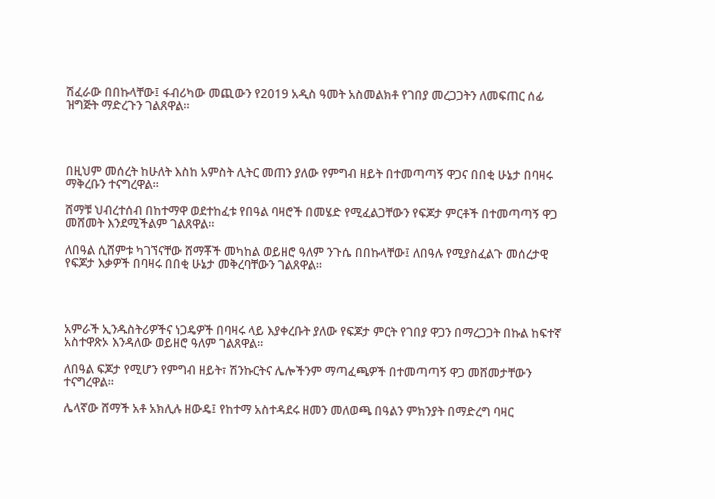ሽፈራው በበኩላቸው፤ ፋብሪካው መጪውን የ2019 አዲስ ዓመት አስመልክቶ የገበያ መረጋጋትን ለመፍጠር ሰፊ ዝግጅት ማድረጉን ገልጸዋል።




በዚህም መሰረት ከሁለት እስከ አምስት ሊትር መጠን ያለው የምግብ ዘይት በተመጣጣኝ ዋጋና በበቂ ሁኔታ በባዛሩ ማቅረቡን ተናግረዋል።

ሸማቹ ህብረተሰብ በከተማዋ ወደተከፈቱ የበዓል ባዛሮች በመሄድ የሚፈልጋቸውን የፍጆታ ምርቶች በተመጣጣኝ ዋጋ መሸመት እንደሚችልም ገልጸዋል።

ለበዓል ሲሸምቱ ካገኘናቸው ሸማቾች መካከል ወይዘሮ ዓለም ንጉሴ በበኩላቸው፤ ለበዓሉ የሚያስፈልጉ መሰረታዊ የፍጆታ እቃዎች በባዛሩ በበቂ ሁኔታ መቅረባቸውን ገልጸዋል።




አምራች ኢንዱስትሪዎችና ነጋዴዎች በባዛሩ ላይ እያቀረቡት ያለው የፍጆታ ምርት የገበያ ዋጋን በማረጋጋት በኩል ከፍተኛ አስተዋጽኦ እንዳለው ወይዘሮ ዓለም ገልጸዋል።

ለበዓል ፍጆታ የሚሆን የምግብ ዘይት፣ ሽንኩርትና ሌሎችንም ማጣፈጫዎች በተመጣጣኝ ዋጋ መሸመታቸውን ተናግረዋል።

ሌላኛው ሸማች አቶ አክሊሉ ዘውዴ፤ የከተማ አስተዳደሩ ዘመን መለወጫ በዓልን ምክንያት በማድረግ ባዛር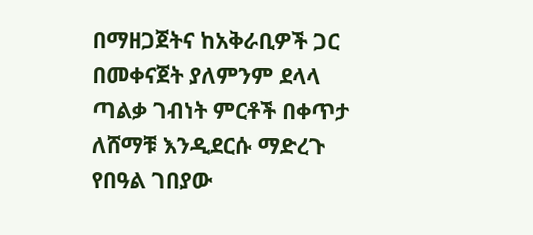በማዘጋጀትና ከአቅራቢዎች ጋር በመቀናጀት ያለምንም ደላላ ጣልቃ ገብነት ምርቶች በቀጥታ ለሸማቹ እንዲደርሱ ማድረጉ የበዓል ገበያው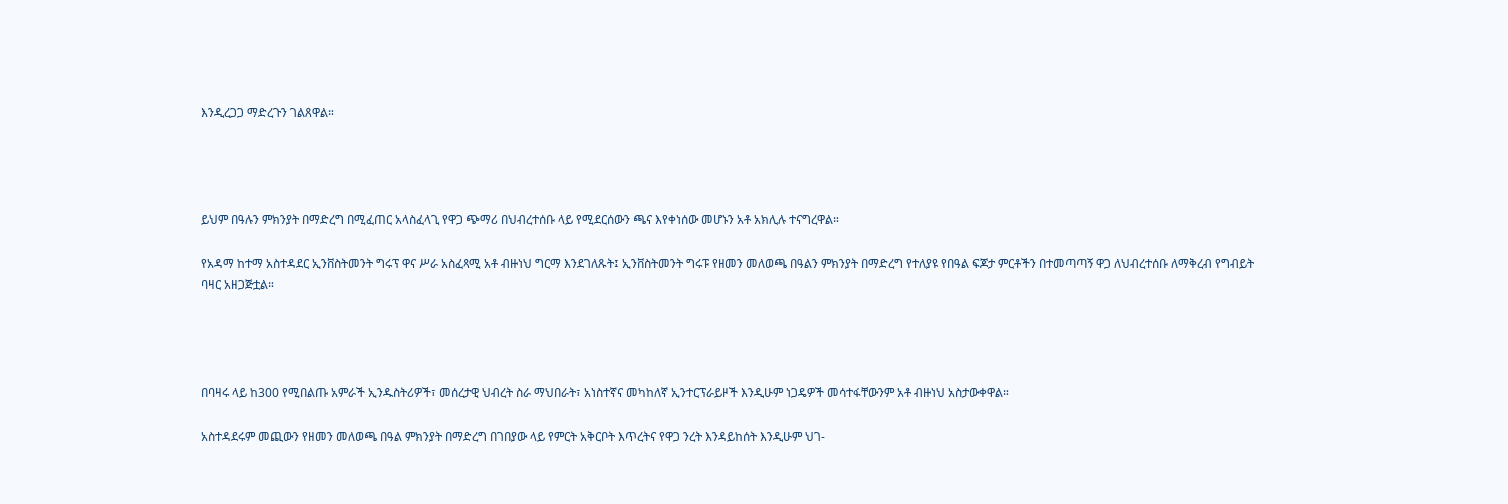እንዲረጋጋ ማድረጉን ገልጸዋል።




ይህም በዓሉን ምክንያት በማድረግ በሚፈጠር አላስፈላጊ የዋጋ ጭማሪ በህብረተሰቡ ላይ የሚደርሰውን ጫና እየቀነሰው መሆኑን አቶ አክሊሉ ተናግረዋል።

የአዳማ ከተማ አስተዳደር ኢንቨስትመንት ግሩፕ ዋና ሥራ አስፈጻሚ አቶ ብዙነህ ግርማ እንደገለጹት፤ ኢንቨስትመንት ግሩፑ የዘመን መለወጫ በዓልን ምክንያት በማድረግ የተለያዩ የበዓል ፍጆታ ምርቶችን በተመጣጣኝ ዋጋ ለህብረተሰቡ ለማቅረብ የግብይት ባዛር አዘጋጅቷል።




በባዛሩ ላይ ከ300 የሚበልጡ አምራች ኢንዱስትሪዎች፣ መሰረታዊ ህብረት ስራ ማህበራት፣ አነስተኛና መካከለኛ ኢንተርፕራይዞች እንዲሁም ነጋዴዎች መሳተፋቸውንም አቶ ብዙነህ አስታውቀዋል።

አስተዳደሩም መጪውን የዘመን መለወጫ በዓል ምክንያት በማድረግ በገበያው ላይ የምርት አቅርቦት እጥረትና የዋጋ ንረት እንዳይከሰት እንዲሁም ህገ-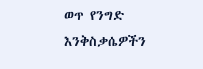ወጥ የንግድ እንቅስቃሴዎችን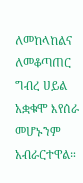ለመከላከልና ለመቆጣጠር ግብረ ሀይል አቋቁሞ እየሰራ መሆኑንም አብራርተዋል።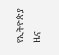የኢትዮጵያ ዜና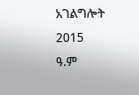አገልግሎት
2015
ዓ.ም